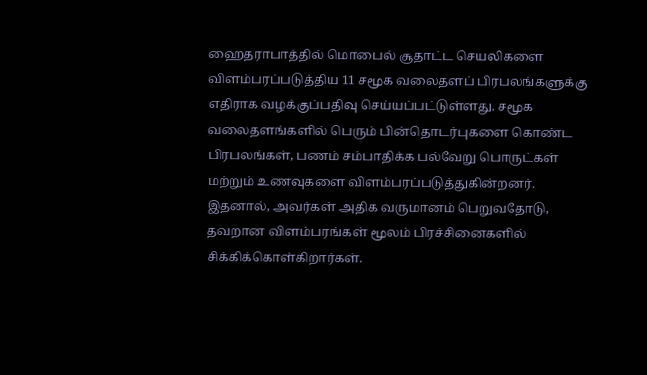ஹைதராபாத்தில் மொபைல் சூதாட்ட செயலிகளை விளம்பரப்படுத்திய 11 சமூக வலைதளப் பிரபலங்களுக்கு எதிராக வழக்குப்பதிவு செய்யப்பட்டுள்ளது. சமூக வலைதளங்களில் பெரும் பின்தொடர்புகளை கொண்ட பிரபலங்கள், பணம் சம்பாதிக்க பல்வேறு பொருட்கள் மற்றும் உணவுகளை விளம்பரப்படுத்துகின்றனர். இதனால், அவர்கள் அதிக வருமானம் பெறுவதோடு, தவறான விளம்பரங்கள் மூலம் பிரச்சினைகளில் சிக்கிக்கொள்கிறார்கள்.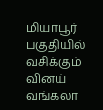மியாபூர் பகுதியில் வசிக்கும் வினய் வங்கலா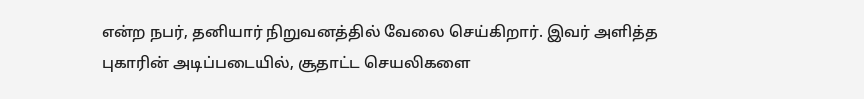என்ற நபர், தனியார் நிறுவனத்தில் வேலை செய்கிறார். இவர் அளித்த புகாரின் அடிப்படையில், சூதாட்ட செயலிகளை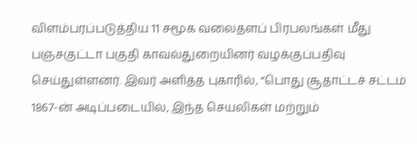விளம்பரப்படுத்திய 11 சமூக வலைதளப் பிரபலங்கள் மீது பஞ்சகுட்டா பகுதி காவல்துறையினர் வழக்குப்பதிவு செய்துள்ளனர். இவர் அளித்த புகாரில், “பொது சூதாட்டச் சட்டம் 1867-ன் அடிப்படையில், இந்த செயலிகள் மற்றும்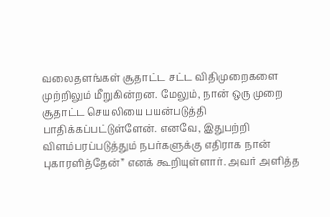வலைதளங்கள் சூதாட்ட சட்ட விதிமுறைகளை முற்றிலும் மீறுகின்றன. மேலும், நான் ஒரு முறை சூதாட்ட செயலியை பயன்படுத்தி பாதிக்கப்பட்டுள்ளேன். எனவே, இதுபற்றி விளம்பரப்படுத்தும் நபர்களுக்கு எதிராக நான் புகாரளித்தேன்” எனக் கூறியுள்ளார். அவர் அளித்த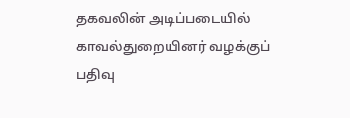தகவலின் அடிப்படையில் காவல்துறையினர் வழக்குப் பதிவு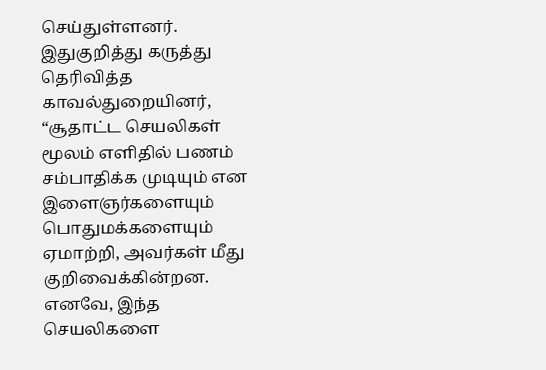செய்துள்ளனர். இதுகுறித்து கருத்து தெரிவித்த காவல்துறையினர், “சூதாட்ட செயலிகள் மூலம் எளிதில் பணம் சம்பாதிக்க முடியும் என இளைஞர்களையும் பொதுமக்களையும் ஏமாற்றி, அவர்கள் மீது குறிவைக்கின்றன. எனவே, இந்த செயலிகளை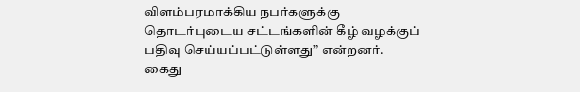விளம்பரமாக்கிய நபர்களுக்கு தொடர்புடைய சட்டங்களின் கீழ் வழக்குப் பதிவு செய்யப்பட்டுள்ளது” என்றனர். கைது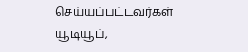செய்யப்பட்டவர்கள் யூடியூப்,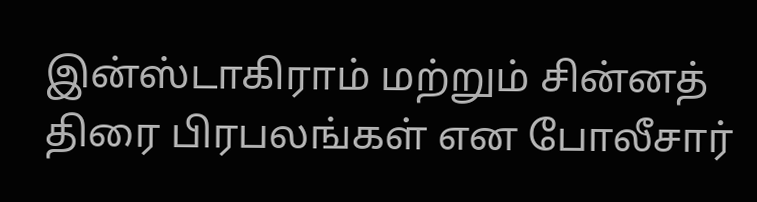இன்ஸ்டாகிராம் மற்றும் சின்னத் திரை பிரபலங்கள் என போலீசார்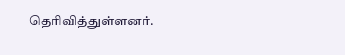தெரிவித்துள்ளனர்.